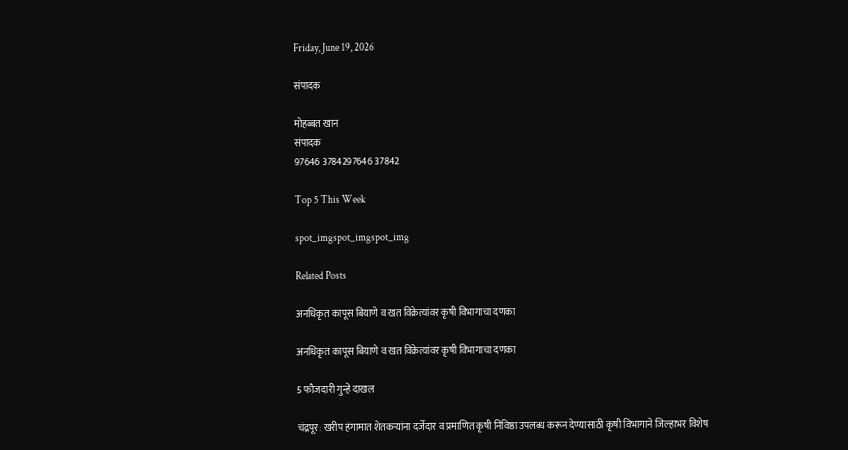Friday, June 19, 2026

संपादक

मोहब्बत खान
संपादक
97646 3784297646 37842

Top 5 This Week

spot_imgspot_imgspot_img

Related Posts

अनधिकृत कापूस बियाणे व खत विक्रेत्यांवर कृषी विभागाचा दणका

अनधिकृत कापूस बियाणे व खत विक्रेत्यांवर कृषी विभागाचा दणका

5 फौजदारी गुन्हे दाखल

चंद्रपूर: खरीप हंगामात शेतकऱ्यांना दर्जेदार व प्रमाणित कृषी निविष्ठा उपलब्ध करून देण्यासाठी कृषी विभागाने जिल्हाभर विशेष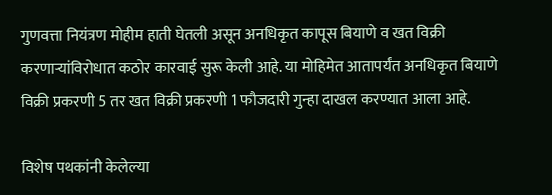गुणवत्ता नियंत्रण मोहीम हाती घेतली असून अनधिकृत कापूस बियाणे व खत विक्री करणाऱ्यांविरोधात कठोर कारवाई सुरू केली आहे. या मोहिमेत आतापर्यंत अनधिकृत बियाणे विक्री प्रकरणी 5 तर खत विक्री प्रकरणी 1 फौजदारी गुन्हा दाखल करण्यात आला आहे.

विशेष पथकांनी केलेल्या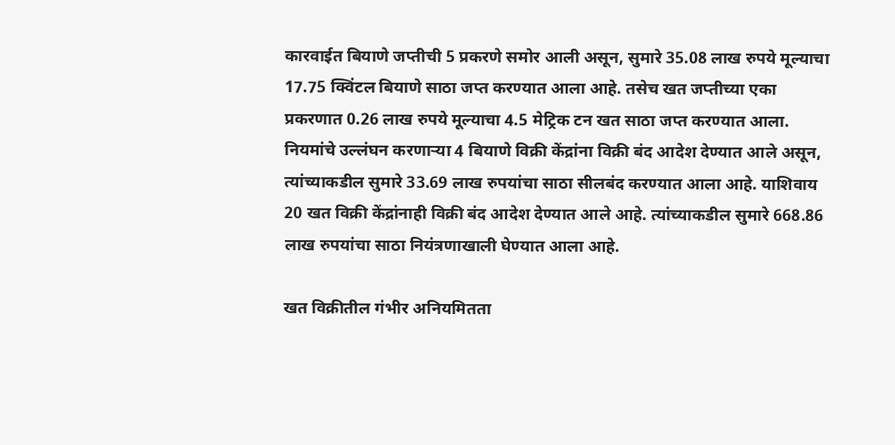कारवाईत बियाणे जप्तीची 5 प्रकरणे समोर आली असून, सुमारे 35.08 लाख रुपये मूल्याचा 17.75 क्विंटल बियाणे साठा जप्त करण्यात आला आहे. तसेच खत जप्तीच्या एका प्रकरणात 0.26 लाख रुपये मूल्याचा 4.5 मेट्रिक टन खत साठा जप्त करण्यात आला. नियमांचे उल्लंघन करणाऱ्या 4 बियाणे विक्री केंद्रांना विक्री बंद आदेश देण्यात आले असून, त्यांच्याकडील सुमारे 33.69 लाख रुपयांचा साठा सीलबंद करण्यात आला आहे. याशिवाय 20 खत विक्री केंद्रांनाही विक्री बंद आदेश देण्यात आले आहे. त्यांच्याकडील सुमारे 668.86 लाख रुपयांचा साठा नियंत्रणाखाली घेण्यात आला आहे.

खत विक्रीतील गंभीर अनियमितता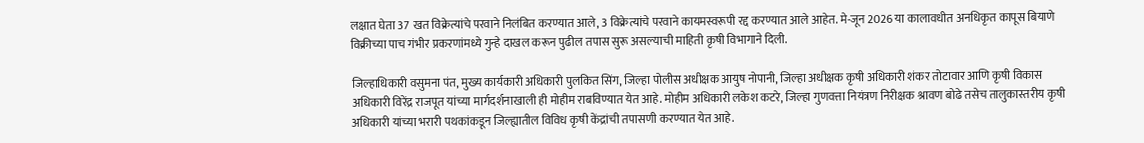लक्षात घेता 37 खत विक्रेत्यांचे परवाने निलंबित करण्यात आले, 3 विक्रेत्यांचे परवाने कायमस्वरूपी रद्द करण्यात आले आहेत. मे-जून 2026 या कालावधीत अनधिकृत कापूस बियाणे विक्रीच्या पाच गंभीर प्रकरणांमध्ये गुन्हे दाखल करून पुढील तपास सुरू असल्याची माहिती कृषी विभागाने दिली.

जिल्हाधिकारी वसुमना पंत, मुख्य कार्यकारी अधिकारी पुलकित सिंग, जिल्हा पोलीस अधीक्षक आयुष नोपानी, जिल्हा अधीक्षक कृषी अधिकारी शंकर तोटावार आणि कृषी विकास अधिकारी विरेंद्र राजपूत यांच्या मार्गदर्शनाखाली ही मोहीम राबविण्यात येत आहे. मोहीम अधिकारी लकेश कटरे, जिल्हा गुणवत्ता नियंत्रण निरीक्षक श्रावण बोढे तसेच तालुकास्तरीय कृषी अधिकारी यांच्या भरारी पथकांकडून जिल्ह्यातील विविध कृषी केंद्रांची तपासणी करण्यात येत आहे.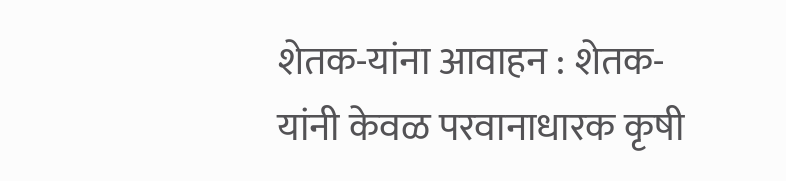शेतक-यांना आवाहन : शेतक-यांनी केवळ परवानाधारक कृषी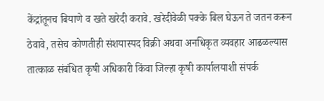केंद्रांतूनच बियाणे व खते खरेदी करावे. खरेदीवेळी पक्के बिल घेऊन ते जतन करून ठेवावे, तसेच कोणतीही संशयास्पद विक्री अथवा अनधिकृत व्यवहार आढळल्यास तात्काळ संबंधित कृषी अधिकारी किंवा जिल्हा कृषी कार्यालयाशी संपर्क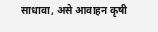साधावा, असे आवाहन कृषी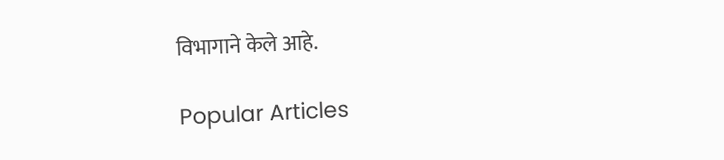विभागाने केले आहे.

Popular Articles